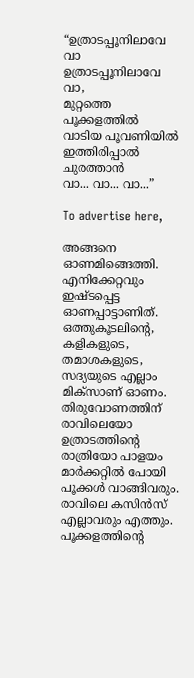“ഉത്രാടപ്പൂനിലാവേ വാ
ഉത്രാടപ്പൂനിലാവേ വാ,
മുറ്റത്തെ പൂക്കളത്തിൽ
വാടിയ പൂവണിയിൽ
ഇത്തിരിപ്പാൽ ചുരത്താൻ
വാ... വാ... വാ...”

To advertise here,

അങ്ങനെ ഓണമിങ്ങെത്തി. എനിക്കേറ്റവും ഇഷ്ടപ്പെട്ട ഓണപ്പാട്ടാണിത്. ഒത്തുകൂടലിന്റെ, കളികളുടെ, തമാശകളുടെ, സദ്യയുടെ എല്ലാം മിക്സാണ് ഓണം. തിരുവോണത്തിന് രാവിലെയോ ഉത്രാടത്തിന്റെ രാത്രിയോ പാളയം മാർക്കറ്റിൽ പോയി പൂക്കൾ വാങ്ങിവരും. രാവിലെ കസിൻസ് എല്ലാവരും എത്തും. പൂക്കളത്തിന്റെ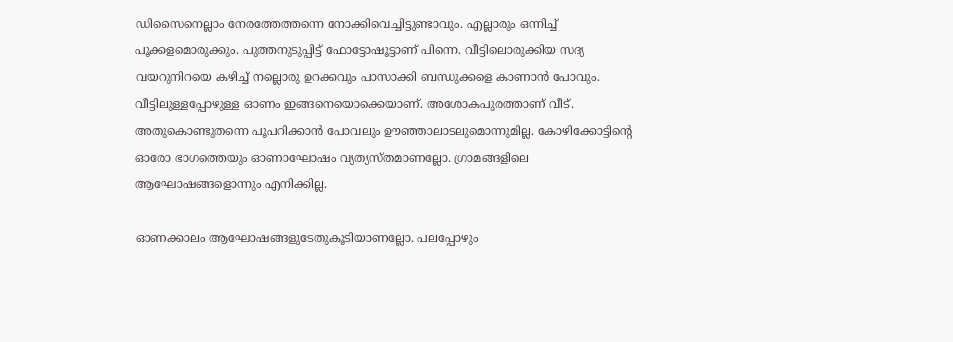ഡിസൈനെല്ലാം നേരത്തേത്തന്നെ നോക്കിവെച്ചിട്ടുണ്ടാവും. എല്ലാരും ഒന്നിച്ച് പൂക്കളമൊരുക്കും. പുത്തനുടുപ്പിട്ട് ഫോട്ടോഷൂട്ടാണ് പിന്നെ. വീട്ടിലൊരുക്കിയ സദ്യ വയറുനിറയെ കഴിച്ച് നല്ലൊരു ഉറക്കവും പാസാക്കി ബന്ധുക്കളെ കാണാൻ പോവും. വീട്ടിലുള്ളപ്പോഴുള്ള ഓണം ഇങ്ങനെയൊക്കെയാണ്. അശോകപുരത്താണ് വീട്. അതുകൊണ്ടുതന്നെ പൂപറിക്കാൻ പോവലും ഊഞ്ഞാലാടലുമൊന്നുമില്ല. കോഴിക്കോട്ടിന്റെ ഓരോ ഭാഗത്തെയും ഓണാഘോഷം വ്യത്യസ്തമാണല്ലോ. ഗ്രാമങ്ങളിലെ ആഘോഷങ്ങളൊന്നും എനിക്കില്ല.

ഓണക്കാലം ആഘോഷങ്ങളുടേതുകൂടിയാണല്ലോ. പലപ്പോഴും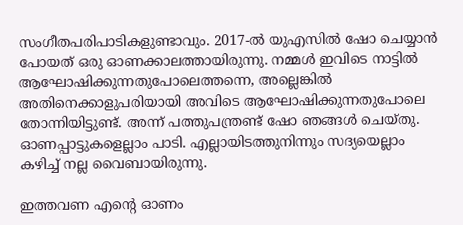സംഗീതപരിപാടികളുണ്ടാവും. 2017-ൽ യുഎസിൽ ഷോ ചെയ്യാൻ പോയത് ഒരു ഓണക്കാലത്തായിരുന്നു. നമ്മൾ ഇവിടെ നാട്ടിൽ ആഘോഷിക്കുന്നതുപോലെത്തന്നെ, അല്ലെങ്കിൽ അതിനെക്കാളുപരിയായി അവിടെ ആഘോഷിക്കുന്നതുപോലെ തോന്നിയിട്ടുണ്ട്. അന്ന് പത്തുപന്ത്രണ്ട് ഷോ ഞങ്ങൾ ചെയ്തു. ഓണപ്പാട്ടുകളെല്ലാം പാടി. എല്ലായിടത്തുനിന്നും സദ്യയെല്ലാം കഴിച്ച് നല്ല വൈബായിരുന്നു.

ഇത്തവണ എന്റെ ഓണം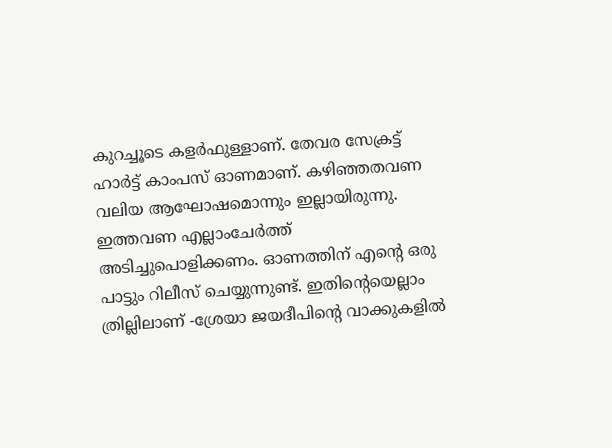കുറച്ചൂടെ കളർഫുള്ളാണ്. തേവര സേക്രട്ട് ഹാർട്ട് കാംപസ് ഓണമാണ്. കഴിഞ്ഞതവണ വലിയ ആഘോഷമൊന്നും ഇല്ലായിരുന്നു. ഇത്തവണ എല്ലാംചേർത്ത് അടിച്ചുപൊളിക്കണം. ഓണത്തിന് എന്റെ ഒരു പാട്ടും റിലീസ് ചെയ്യുന്നുണ്ട്. ഇതിന്റെയെല്ലാം ത്രില്ലിലാണ് -ശ്രേയാ ജയദീപിന്റെ വാക്കുകളിൽ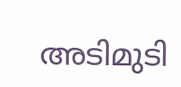അടിമുടി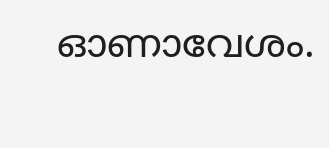ഓണാവേശം.